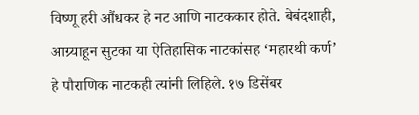विष्णू हरी औंधकर हे नट आणि नाटककार होते. बेबंदशाही, आग्र्याहून सुटका या ऐतिहासिक नाटकांसह ‘महारथी कर्ण’ हे पौराणिक नाटकही त्यांनी लिहिले. १७ डिसेंबर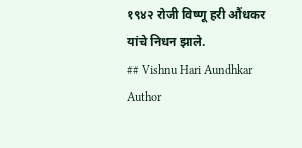१९४२ रोजी विष्णू हरी औंधकर यांचे निधन झाले.
## Vishnu Hari Aundhkar
Author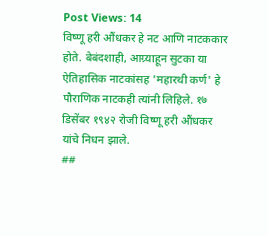Post Views: 14
विष्णू हरी औंधकर हे नट आणि नाटककार होते. बेबंदशाही, आग्र्याहून सुटका या ऐतिहासिक नाटकांसह 'महारथी कर्ण' हे पौराणिक नाटकही त्यांनी लिहिले. १७ डिसेंबर १९४२ रोजी विष्णू हरी औंधकर यांचे निधन झाले.
##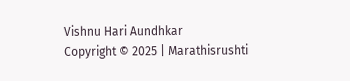Vishnu Hari Aundhkar
Copyright © 2025 | Marathisrushti